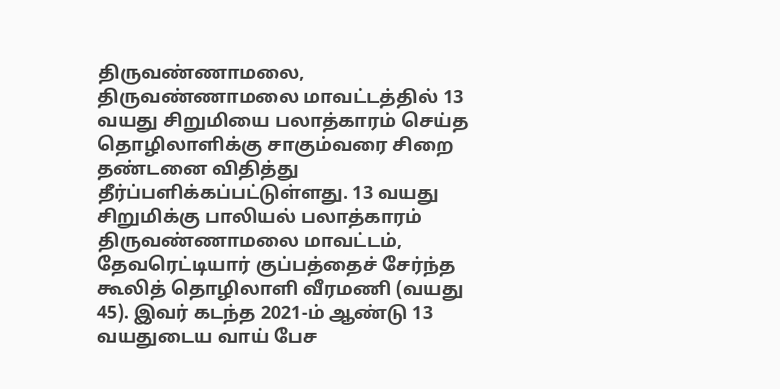திருவண்ணாமலை, திருவண்ணாமலை மாவட்டத்தில் 13 வயது சிறுமியை பலாத்காரம் செய்த தொழிலாளிக்கு சாகும்வரை சிறை தண்டனை விதித்து தீர்ப்பளிக்கப்பட்டுள்ளது. 13 வயது சிறுமிக்கு பாலியல் பலாத்காரம் திருவண்ணாமலை மாவட்டம், தேவரெட்டியார் குப்பத்தைச் சேர்ந்த கூலித் தொழிலாளி வீரமணி (வயது 45). இவர் கடந்த 2021-ம் ஆண்டு 13 வயதுடைய வாய் பேச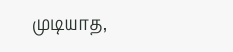முடியாத,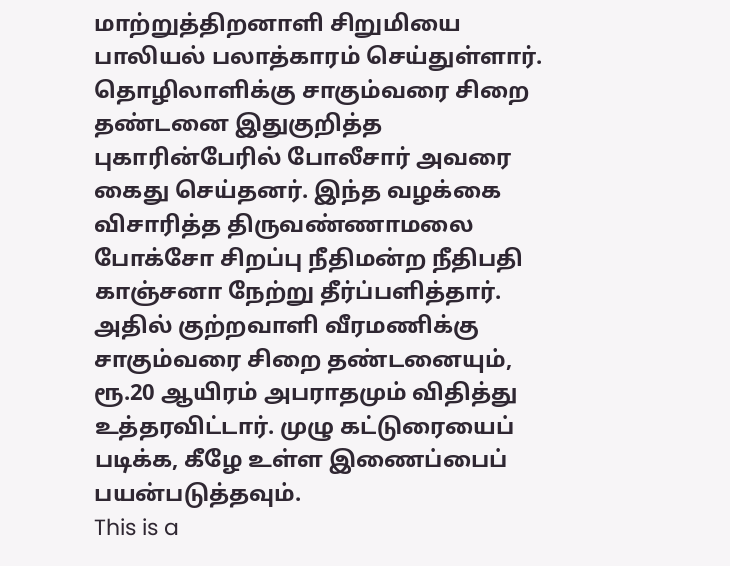மாற்றுத்திறனாளி சிறுமியை பாலியல் பலாத்காரம் செய்துள்ளார். தொழிலாளிக்கு சாகும்வரை சிறை தண்டனை இதுகுறித்த புகாரின்பேரில் போலீசார் அவரை கைது செய்தனர். இந்த வழக்கை விசாரித்த திருவண்ணாமலை போக்சோ சிறப்பு நீதிமன்ற நீதிபதி காஞ்சனா நேற்று தீர்ப்பளித்தார். அதில் குற்றவாளி வீரமணிக்கு சாகும்வரை சிறை தண்டனையும், ரூ.20 ஆயிரம் அபராதமும் விதித்து உத்தரவிட்டார். முழு கட்டுரையைப் படிக்க, கீழே உள்ள இணைப்பைப் பயன்படுத்தவும்.
This is a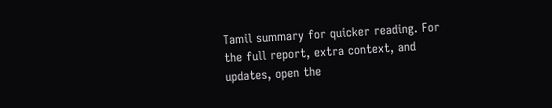Tamil summary for quicker reading. For the full report, extra context, and updates, open the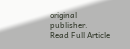original publisher.
Read Full Article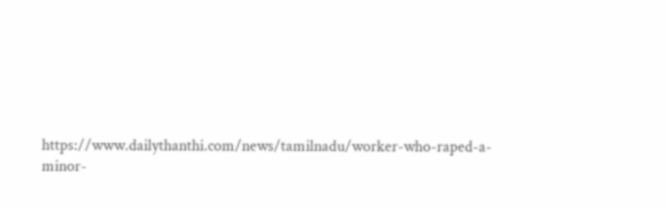https://www.dailythanthi.com/news/tamilnadu/worker-who-raped-a-minor-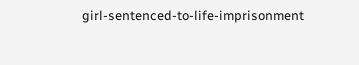girl-sentenced-to-life-imprisonment